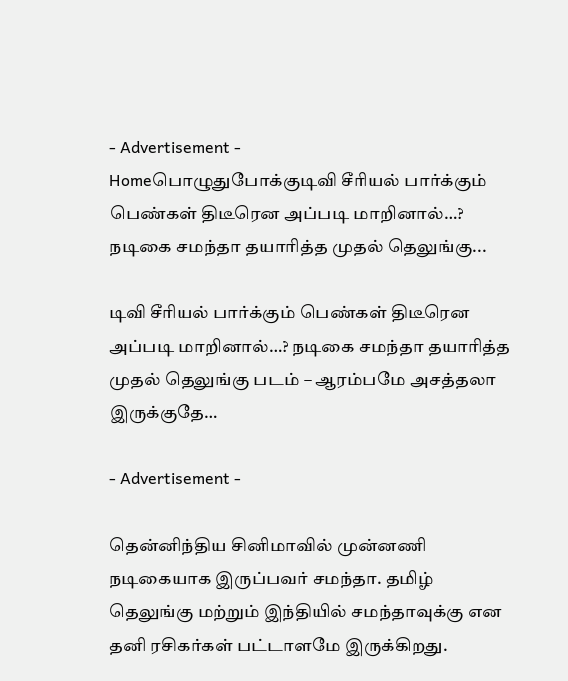- Advertisement -
Homeபொழுதுபோக்குடிவி சீரியல் பார்க்கும் பெண்கள் திடீரென அப்படி மாறினால்…? நடிகை சமந்தா தயாரித்த முதல் தெலுங்கு...

டிவி சீரியல் பார்க்கும் பெண்கள் திடீரென அப்படி மாறினால்…? நடிகை சமந்தா தயாரித்த முதல் தெலுங்கு படம் – ஆரம்பமே அசத்தலா இருக்குதே…

- Advertisement -

தென்னிந்திய சினிமாவில் முன்னணி நடிகையாக இருப்பவர் சமந்தா. தமிழ் தெலுங்கு மற்றும் இந்தியில் சமந்தாவுக்கு என தனி ரசிகர்கள் பட்டாளமே இருக்கிறது.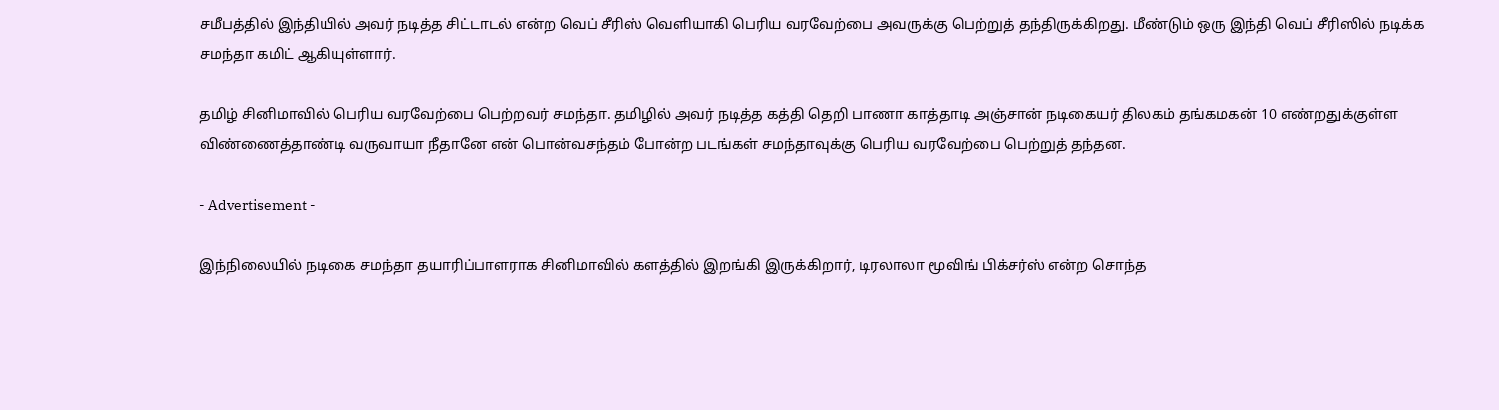சமீபத்தில் இந்தியில் அவர் நடித்த சிட்டாடல் என்ற வெப் சீரிஸ் வெளியாகி பெரிய வரவேற்பை அவருக்கு பெற்றுத் தந்திருக்கிறது. மீண்டும் ஒரு இந்தி வெப் சீரிஸில் நடிக்க சமந்தா கமிட் ஆகியுள்ளார்.

தமிழ் சினிமாவில் பெரிய வரவேற்பை பெற்றவர் சமந்தா. தமிழில் அவர் நடித்த கத்தி தெறி பாணா காத்தாடி அஞ்சான் நடிகையர் திலகம் தங்கமகன் 10 எண்றதுக்குள்ள விண்ணைத்தாண்டி வருவாயா நீதானே என் பொன்வசந்தம் போன்ற படங்கள் சமந்தாவுக்கு பெரிய வரவேற்பை பெற்றுத் தந்தன.

- Advertisement -

இந்நிலையில் நடிகை சமந்தா தயாரிப்பாளராக சினிமாவில் களத்தில் இறங்கி இருக்கிறார், டிரலாலா மூவிங் பிக்சர்ஸ் என்ற சொந்த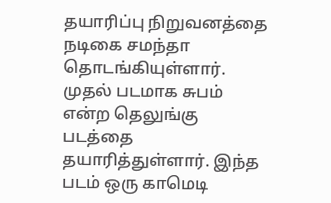தயாரிப்பு நிறுவனத்தை நடிகை சமந்தா தொடங்கியுள்ளார். முதல் படமாக சுபம் என்ற தெலுங்கு படத்தை தயாரித்துள்ளார். இந்த படம் ஒரு காமெடி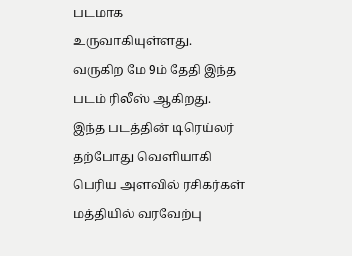படமாக உருவாகியுள்ளது. வருகிற மே 9ம் தேதி இந்த படம் ரிலீஸ் ஆகிறது. இந்த படத்தின் டிரெய்லர் தற்போது வெளியாகி பெரிய அளவில் ரசிகர்கள் மத்தியில் வரவேற்பு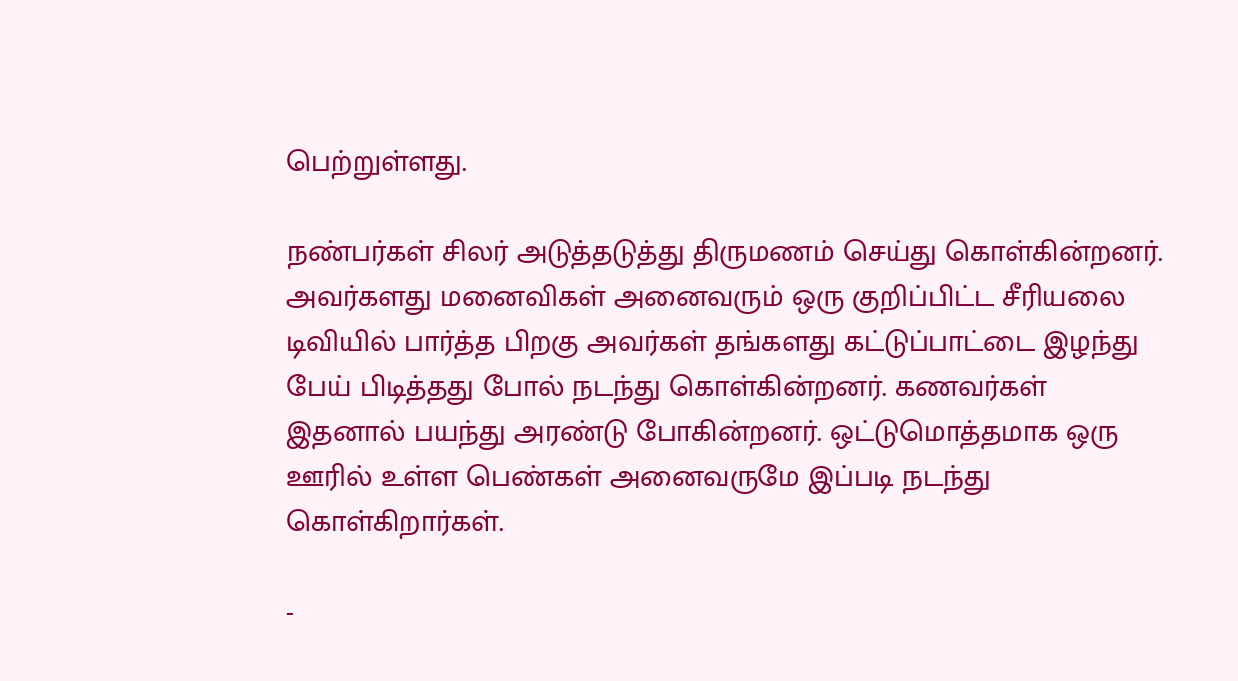பெற்றுள்ளது.

நண்பர்கள் சிலர் அடுத்தடுத்து திருமணம் செய்து கொள்கின்றனர். அவர்களது மனைவிகள் அனைவரும் ஒரு குறிப்பிட்ட சீரியலை டிவியில் பார்த்த பிறகு அவர்கள் தங்களது கட்டுப்பாட்டை இழந்து பேய் பிடித்தது போல் நடந்து கொள்கின்றனர். கணவர்கள் இதனால் பயந்து அரண்டு போகின்றனர். ஒட்டுமொத்தமாக ஒரு ஊரில் உள்ள பெண்கள் அனைவருமே இப்படி நடந்து கொள்கிறார்கள்.

-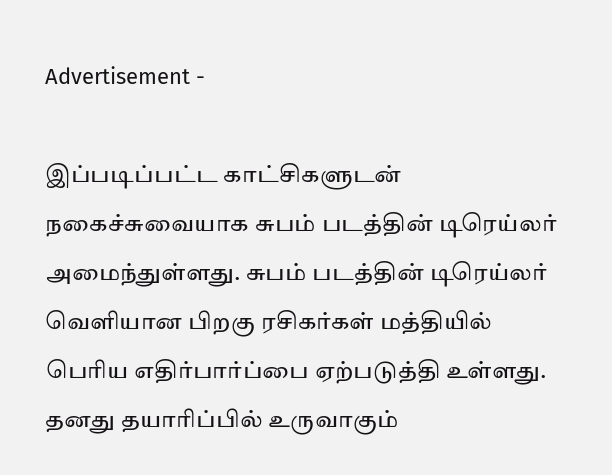Advertisement -

இப்படிப்பட்ட காட்சிகளுடன் நகைச்சுவையாக சுபம் படத்தின் டிரெய்லர் அமைந்துள்ளது. சுபம் படத்தின் டிரெய்லர் வெளியான பிறகு ரசிகர்கள் மத்தியில் பெரிய எதிர்பார்ப்பை ஏற்படுத்தி உள்ளது. தனது தயாரிப்பில் உருவாகும்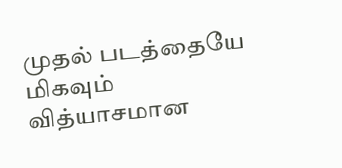முதல் படத்தையே மிகவும் வித்யாசமான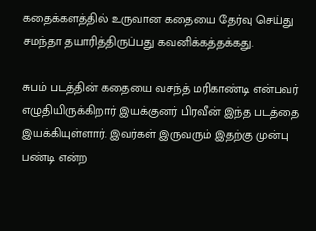கதைக்களத்தில் உருவான கதையை தேர்வு செய்து சமந்தா தயாரித்திருப்பது கவனிக்கத்தக்கது.

சுபம் படத்தின் கதையை வசந்த் மரிகாண்டி என்பவர் எழுதியிருக்கிறார் இயக்குனர் பிரவீன் இந்த படத்தை இயக்கியுள்ளார். இவர்கள் இருவரும் இதற்கு முன்பு பண்டி என்ற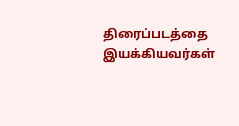திரைப்படத்தை இயக்கியவர்கள்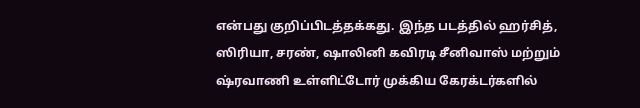என்பது குறிப்பிடத்தக்கது. இந்த படத்தில் ஹர்சித், ஸிரியா, சரண், ஷாலினி கவிரடி சீனிவாஸ் மற்றும் ஷ்ரவாணி உள்ளிட்டோர் முக்கிய கேரக்டர்களில்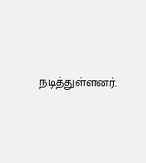நடித்துள்ளனர்.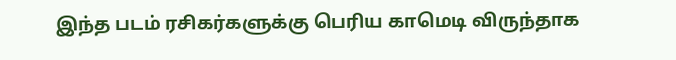இந்த படம் ரசிகர்களுக்கு பெரிய காமெடி விருந்தாக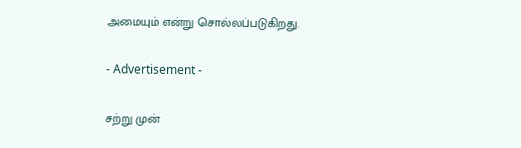அமையும் என்று சொல்லப்படுகிறது.

- Advertisement -

சற்று முன்